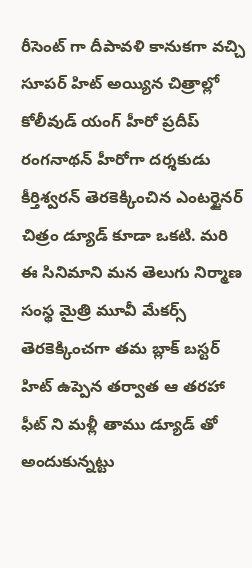రీసెంట్ గా దీపావళి కానుకగా వచ్చి సూపర్ హిట్ అయ్యిన చిత్రాల్లో కోలీవుడ్ యంగ్ హీరో ప్రదీప్ రంగనాథన్ హీరోగా దర్శకుడు కీర్తిశ్వరన్ తెరకెక్కించిన ఎంటర్టైనర్ చిత్రం డ్యూడ్ కూడా ఒకటి. మరి ఈ సినిమాని మన తెలుగు నిర్మాణ సంస్థ మైత్రి మూవీ మేకర్స్ తెరకెక్కించగా తమ బ్లాక్ బస్టర్ హిట్ ఉప్పెన తర్వాత ఆ తరహా ఫీట్ ని మళ్లీ తాము డ్యూడ్ తో అందుకున్నట్టు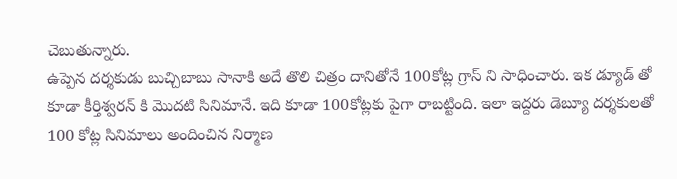చెబుతున్నారు.
ఉప్పెన దర్శకుడు బుచ్చిబాబు సానాకి అదే తొలి చిత్రం దానితోనే 100కోట్ల గ్రాస్ ని సాధించారు. ఇక డ్యూడ్ తో కూడా కీర్తిశ్వరన్ కి మొదటి సినిమానే. ఇది కూడా 100కోట్లకు పైగా రాబట్టింది. ఇలా ఇద్దరు డెబ్యూ దర్శకులతో 100 కోట్ల సినిమాలు అందించిన నిర్మాణ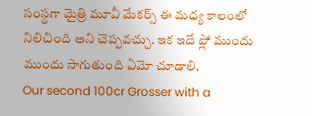సంస్థగా మైత్రి మూవీ మేకర్స్ ఈ మధ్య కాలంలో నిలిచింది అని చెప్పవచ్చు. ఇక ఇదే ఫ్లో ముందు ముందు సాగుతుంది ఏమో చూడాలి.
Our second 100cr Grosser with a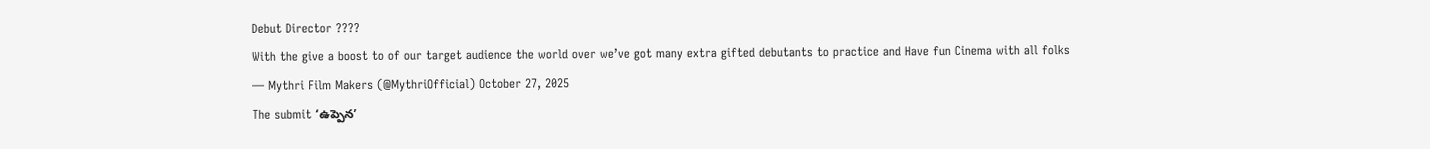Debut Director ????
With the give a boost to of our target audience the world over we’ve got many extra gifted debutants to practice and Have fun Cinema with all folks
— Mythri Film Makers (@MythriOfficial) October 27, 2025
The submit ‘ఉప్పెన’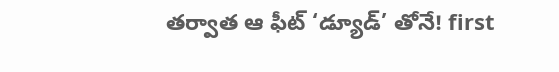తర్వాత ఆ ఫీట్ ‘డ్యూడ్’ తోనే! first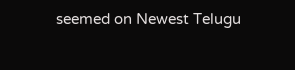seemed on Newest Telugu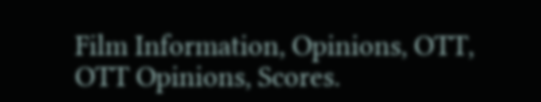Film Information, Opinions, OTT, OTT Opinions, Scores.